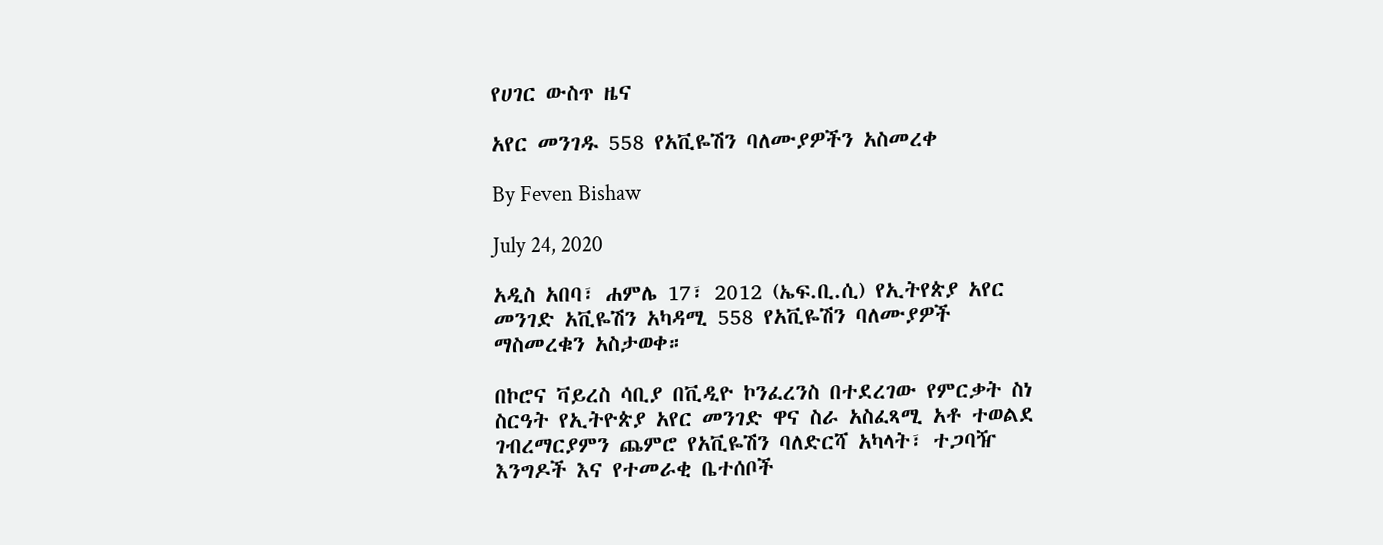የሀገር ውስጥ ዜና

አየር መንገዱ 558 የአቪዬሽን ባለሙያዎችን አስመረቀ

By Feven Bishaw

July 24, 2020

አዲስ አበባ፣ ሐምሌ 17፣ 2012 (ኤፍ.ቢ.ሲ) የኢትየጵያ አየር መንገድ አቪዬሽን አካዳሚ 558 የአቪዬሽን ባለሙያዎች ማስመረቁን አስታወቀ።

በኮሮና ቫይረስ ሳቢያ በቪዲዮ ኮንፈረንስ በተደረገው የምርቃት ስነ ስርዓት የኢትዮጵያ አየር መንገድ ዋና ስራ አስፈጻሚ አቶ ተወልደ ገብረማርያምን ጨምሮ የአቪዬሽን ባለድርሻ አካላት፣ ተጋባዥ እንግዶች እና የተመራቂ ቤተሰቦች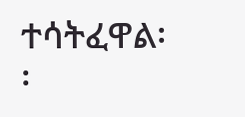ተሳትፈዋል፡፡